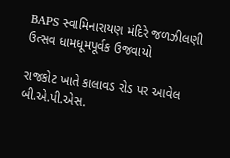BAPS સ્વામિનારાયણ મંદિરે જળઝીલણી ઉત્સવ ધામધૂમપૂર્વક ઉજવાયો

રાજકોટ ખાતે કાલાવડ રોડ પર આવેલ બી.એ.પી.એસ.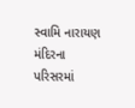સ્વામિ નારાયણ મંદિરના પરિસરમાં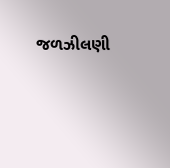જળઝીલણી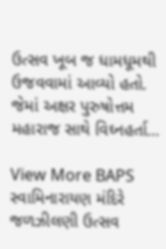ઉત્સવ ખૂબ જ ધામધૂમથી ઉજવવામાં આવ્યો હતો. જેમાં અક્ષર પુરુષોત્તમ મહારાજ સાથે વિઘ્નહર્તા…

View More BAPS સ્વામિનારાયણ મંદિરે જળઝીલણી ઉત્સવ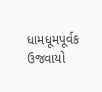ધામધૂમપૂર્વક ઉજવાયો